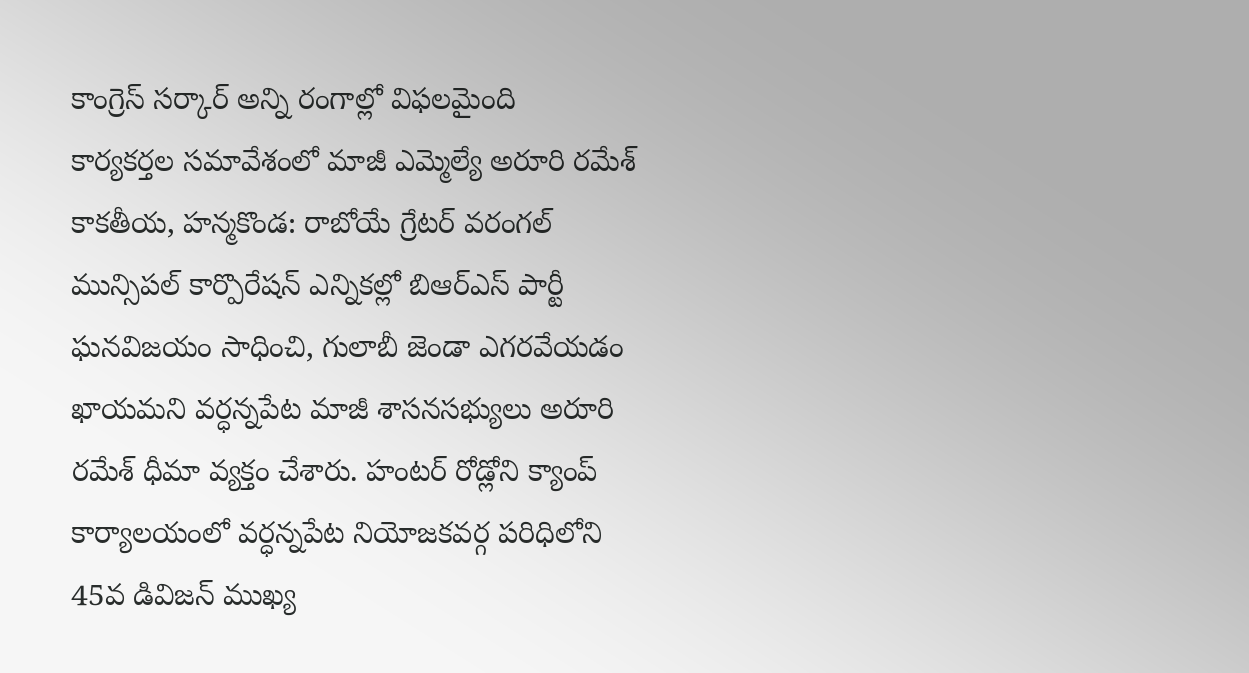కాంగ్రెస్ సర్కార్ అన్ని రంగాల్లో విఫలమైంది
కార్యకర్తల సమావేశంలో మాజీ ఎమ్మెల్యే అరూరి రమేశ్
కాకతీయ, హన్మకొండ: రాబోయే గ్రేటర్ వరంగల్ మున్సిపల్ కార్పొరేషన్ ఎన్నికల్లో బిఆర్ఎస్ పార్టీ ఘనవిజయం సాధించి, గులాబీ జెండా ఎగరవేయడం ఖాయమని వర్ధన్నపేట మాజీ శాసనసభ్యులు అరూరి రమేశ్ ధీమా వ్యక్తం చేశారు. హంటర్ రోడ్లోని క్యాంప్ కార్యాలయంలో వర్ధన్నపేట నియోజకవర్గ పరిధిలోని 45వ డివిజన్ ముఖ్య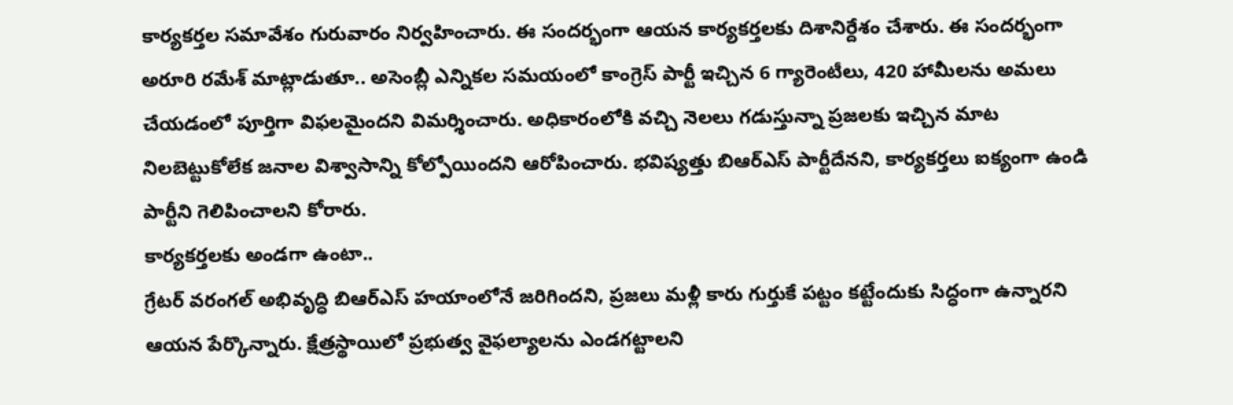కార్యకర్తల సమావేశం గురువారం నిర్వహించారు. ఈ సందర్భంగా ఆయన కార్యకర్తలకు దిశానిర్దేశం చేశారు. ఈ సందర్భంగా అరూరి రమేశ్ మాట్లాడుతూ.. అసెంబ్లీ ఎన్నికల సమయంలో కాంగ్రెస్ పార్టీ ఇచ్చిన 6 గ్యారెంటీలు, 420 హామీలను అమలు చేయడంలో పూర్తిగా విఫలమైందని విమర్శించారు. అధికారంలోకి వచ్చి నెలలు గడుస్తున్నా ప్రజలకు ఇచ్చిన మాట నిలబెట్టుకోలేక జనాల విశ్వాసాన్ని కోల్పోయిందని ఆరోపించారు. భవిష్యత్తు బిఆర్ఎస్ పార్టీదేనని, కార్యకర్తలు ఐక్యంగా ఉండి పార్టీని గెలిపించాలని కోరారు.
కార్యకర్తలకు అండగా ఉంటా..
గ్రేటర్ వరంగల్ అభివృద్ధి బిఆర్ఎస్ హయాంలోనే జరిగిందని, ప్రజలు మళ్లీ కారు గుర్తుకే పట్టం కట్టేందుకు సిద్ధంగా ఉన్నారని ఆయన పేర్కొన్నారు. క్షేత్రస్థాయిలో ప్రభుత్వ వైఫల్యాలను ఎండగట్టాలని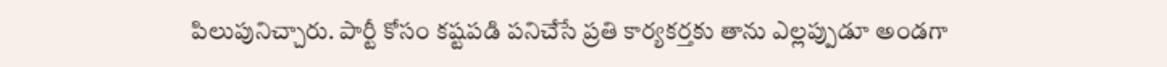పిలుపునిచ్చారు. పార్టీ కోసం కష్టపడి పనిచేసే ప్రతి కార్యకర్తకు తాను ఎల్లప్పుడూ అండగా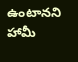ఉంటానని హామీ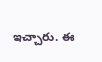ఇచ్చారు. ఈ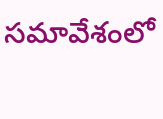సమావేశంలో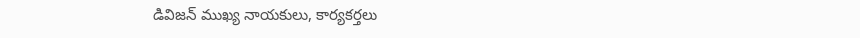డివిజన్ ముఖ్య నాయకులు, కార్యకర్తలు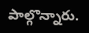పాల్గొన్నారు.